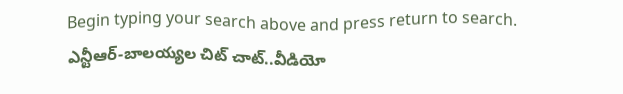Begin typing your search above and press return to search.
ఎన్టీఆర్-బాలయ్యల చిట్ చాట్..వీడియో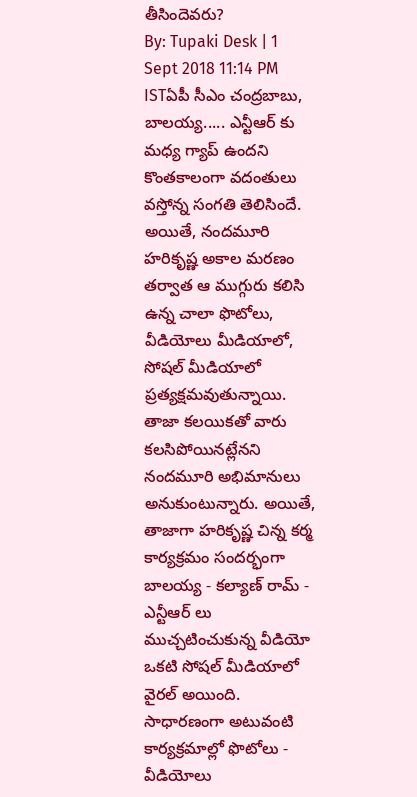తీసిందెవరు?
By: Tupaki Desk | 1 Sept 2018 11:14 PM ISTఏపీ సీఎం చంద్రబాబు, బాలయ్య..... ఎన్టీఆర్ కు మధ్య గ్యాప్ ఉందని కొంతకాలంగా వదంతులు వస్తోన్న సంగతి తెలిసిందే. అయితే, నందమూరి హరికృష్ణ అకాల మరణం తర్వాత ఆ ముగ్గురు కలిసి ఉన్న చాలా ఫొటోలు, వీడియోలు మీడియాలో, సోషల్ మీడియాలో ప్రత్యక్షమవుతున్నాయి. తాజా కలయికతో వారు కలసిపోయినట్లేనని నందమూరి అభిమానులు అనుకుంటున్నారు. అయితే, తాజాగా హరికృష్ణ చిన్న కర్మ కార్యక్రమం సందర్భంగా బాలయ్య - కల్యాణ్ రామ్ - ఎన్టీఆర్ లు ముచ్చటించుకున్న వీడియో ఒకటి సోషల్ మీడియాలో వైరల్ అయింది. సాధారణంగా అటువంటి కార్యక్రమాల్లో ఫొటోలు - వీడియోలు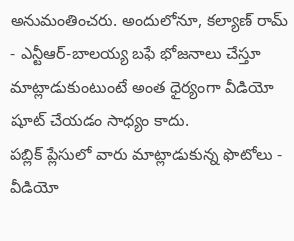అనుమంతించరు. అందులోనూ, కల్యాణ్ రామ్ - ఎన్టీఆర్-బాలయ్య బఫే భోజనాలు చేస్తూ మాట్లాడుకుంటుంటే అంత ధైర్యంగా వీడియో షూట్ చేయడం సాధ్యం కాదు.
పబ్లిక్ ప్లేసులో వారు మాట్లాడుకున్న ఫొటోలు - వీడియో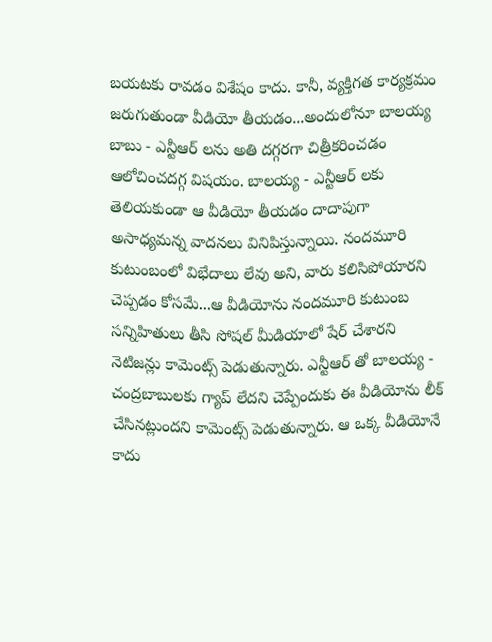బయటకు రావడం విశేషం కాదు. కానీ, వ్యక్తిగత కార్యక్రమం జరుగుతుండా వీడియో తీయడం...అందులోనూ బాలయ్య బాబు - ఎన్టీఆర్ లను అతి దగ్గరగా చిత్రీకరించడం ఆలోచించదగ్గ విషయం. బాలయ్య - ఎన్టీఆర్ లకు తెలియకుండా ఆ వీడియో తీయడం దాదాపుగా అసాధ్యమన్న వాదనలు వినిపిస్తున్నాయి. నందమూరి కుటుంబంలో విభేదాలు లేవు అని, వారు కలిసిపోయారని చెప్పడం కోసమే...ఆ వీడియోను నందమూరి కుటుంబ సన్నిహితులు తీసి సోషల్ మీడియాలో షేర్ చేశారని నెటిజన్లు కామెంట్స్ పెడుతున్నారు. ఎన్టీఆర్ తో బాలయ్య - చంద్రబాబులకు గ్యాప్ లేదని చెప్పేందుకు ఈ వీడియోను లీక్ చేసినట్లుందని కామెంట్స్ పెడుతున్నారు. ఆ ఒక్క వీడియోనే కాదు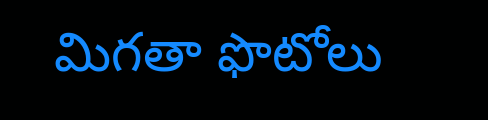మిగతా ఫొటోలు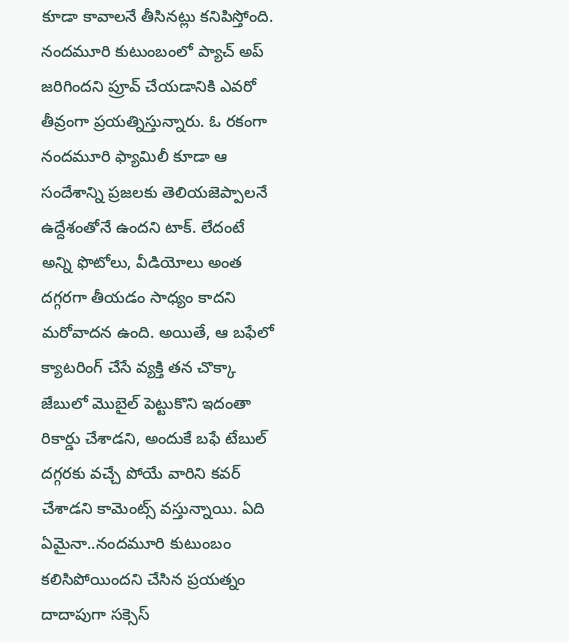కూడా కావాలనే తీసినట్లు కనిపిస్తోంది. నందమూరి కుటుంబంలో ప్యాచ్ అప్ జరిగిందని ప్రూవ్ చేయడానికి ఎవరో తీవ్రంగా ప్రయత్నిస్తున్నారు. ఓ రకంగా నందమూరి ఫ్యామిలీ కూడా ఆ సందేశాన్ని ప్రజలకు తెలియజెప్పాలనే ఉద్దేశంతోనే ఉందని టాక్. లేదంటే అన్ని ఫొటోలు, వీడియోలు అంత దగ్గరగా తీయడం సాధ్యం కాదని మరోవాదన ఉంది. అయితే, ఆ బఫేలో క్యాటరింగ్ చేసే వ్యక్తి తన చొక్కా జేబులో మొబైల్ పెట్టుకొని ఇదంతా రికార్డు చేశాడని, అందుకే బఫే టేబుల్ దగ్గరకు వచ్చే పోయే వారిని కవర్ చేశాడని కామెంట్స్ వస్తున్నాయి. ఏది ఏమైనా..నందమూరి కుటుంబం కలిసిపోయిందని చేసిన ప్రయత్నం దాదాపుగా సక్సెస్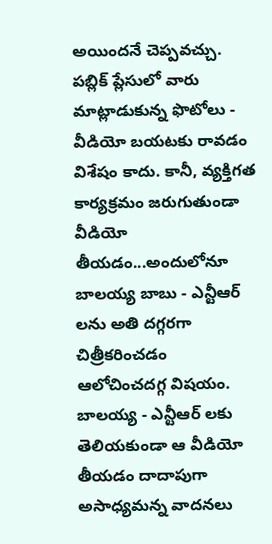అయిందనే చెప్పవచ్చు.
పబ్లిక్ ప్లేసులో వారు మాట్లాడుకున్న ఫొటోలు - వీడియో బయటకు రావడం విశేషం కాదు. కానీ, వ్యక్తిగత కార్యక్రమం జరుగుతుండా వీడియో తీయడం...అందులోనూ బాలయ్య బాబు - ఎన్టీఆర్ లను అతి దగ్గరగా చిత్రీకరించడం ఆలోచించదగ్గ విషయం. బాలయ్య - ఎన్టీఆర్ లకు తెలియకుండా ఆ వీడియో తీయడం దాదాపుగా అసాధ్యమన్న వాదనలు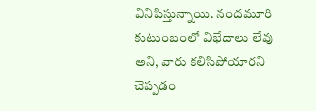వినిపిస్తున్నాయి. నందమూరి కుటుంబంలో విభేదాలు లేవు అని, వారు కలిసిపోయారని చెప్పడం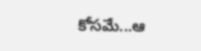కోసమే...ఆ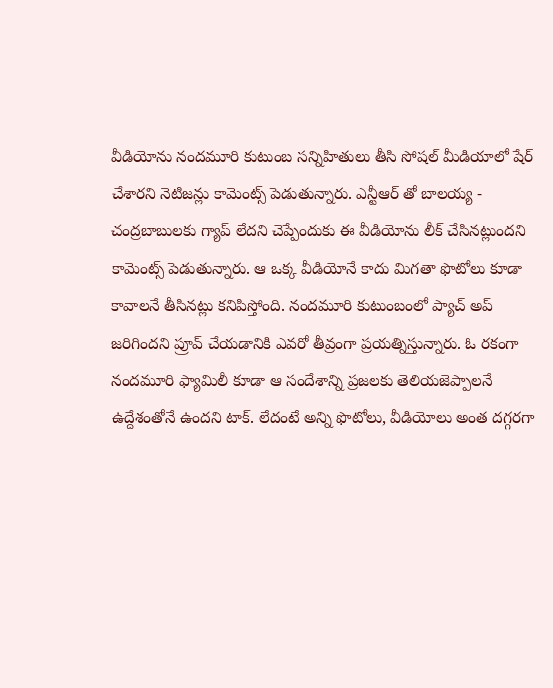వీడియోను నందమూరి కుటుంబ సన్నిహితులు తీసి సోషల్ మీడియాలో షేర్ చేశారని నెటిజన్లు కామెంట్స్ పెడుతున్నారు. ఎన్టీఆర్ తో బాలయ్య - చంద్రబాబులకు గ్యాప్ లేదని చెప్పేందుకు ఈ వీడియోను లీక్ చేసినట్లుందని కామెంట్స్ పెడుతున్నారు. ఆ ఒక్క వీడియోనే కాదు మిగతా ఫొటోలు కూడా కావాలనే తీసినట్లు కనిపిస్తోంది. నందమూరి కుటుంబంలో ప్యాచ్ అప్ జరిగిందని ప్రూవ్ చేయడానికి ఎవరో తీవ్రంగా ప్రయత్నిస్తున్నారు. ఓ రకంగా నందమూరి ఫ్యామిలీ కూడా ఆ సందేశాన్ని ప్రజలకు తెలియజెప్పాలనే ఉద్దేశంతోనే ఉందని టాక్. లేదంటే అన్ని ఫొటోలు, వీడియోలు అంత దగ్గరగా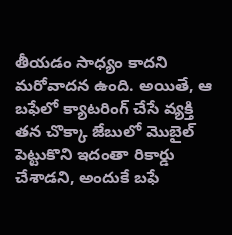తీయడం సాధ్యం కాదని మరోవాదన ఉంది. అయితే, ఆ బఫేలో క్యాటరింగ్ చేసే వ్యక్తి తన చొక్కా జేబులో మొబైల్ పెట్టుకొని ఇదంతా రికార్డు చేశాడని, అందుకే బఫే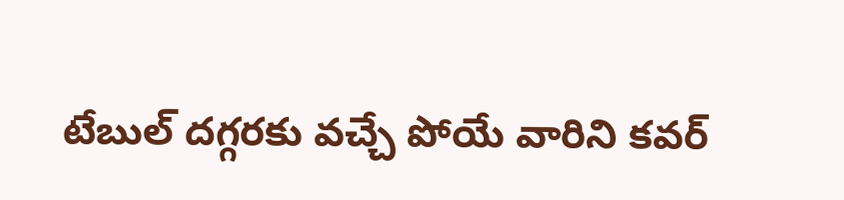టేబుల్ దగ్గరకు వచ్చే పోయే వారిని కవర్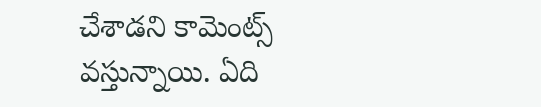చేశాడని కామెంట్స్ వస్తున్నాయి. ఏది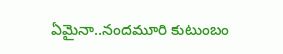ఏమైనా..నందమూరి కుటుంబం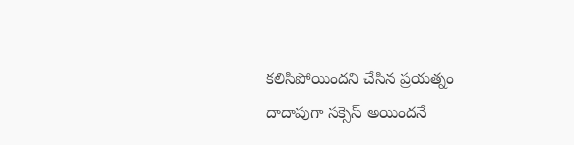కలిసిపోయిందని చేసిన ప్రయత్నం దాదాపుగా సక్సెస్ అయిందనే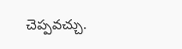చెప్పవచ్చు.